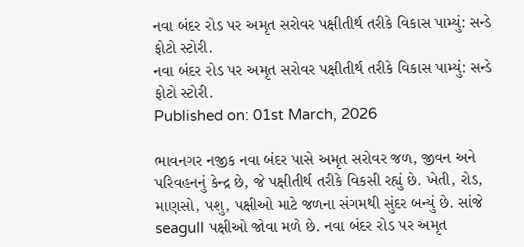નવા બંદર રોડ પર અમૃત સરોવર પક્ષીતીર્થ તરીકે વિકાસ પામ્યું: સન્ડે ફોટો સ્ટોરી.
નવા બંદર રોડ પર અમૃત સરોવર પક્ષીતીર્થ તરીકે વિકાસ પામ્યું: સન્ડે ફોટો સ્ટોરી.
Published on: 01st March, 2026

ભાવનગર નજીક નવા બંદર પાસે અમૃત સરોવર જળ, જીવન અને પરિવહનનું કેન્દ્ર છે, જે પક્ષીતીર્થ તરીકે વિકસી રહ્યું છે. ખેતી, રોડ, માણસો, પશુ, પક્ષીઓ માટે જળના સંગમથી સુંદર બન્યું છે. સાંજે seagull પક્ષીઓ જોવા મળે છે. નવા બંદર રોડ પર અમૃત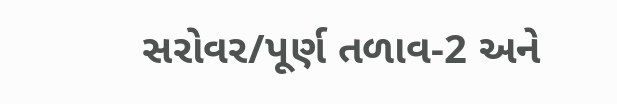સરોવર/પૂર્ણ તળાવ-2 અને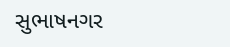સુભાષનગર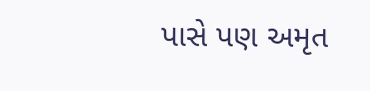પાસે પણ અમૃત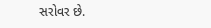સરોવર છે.